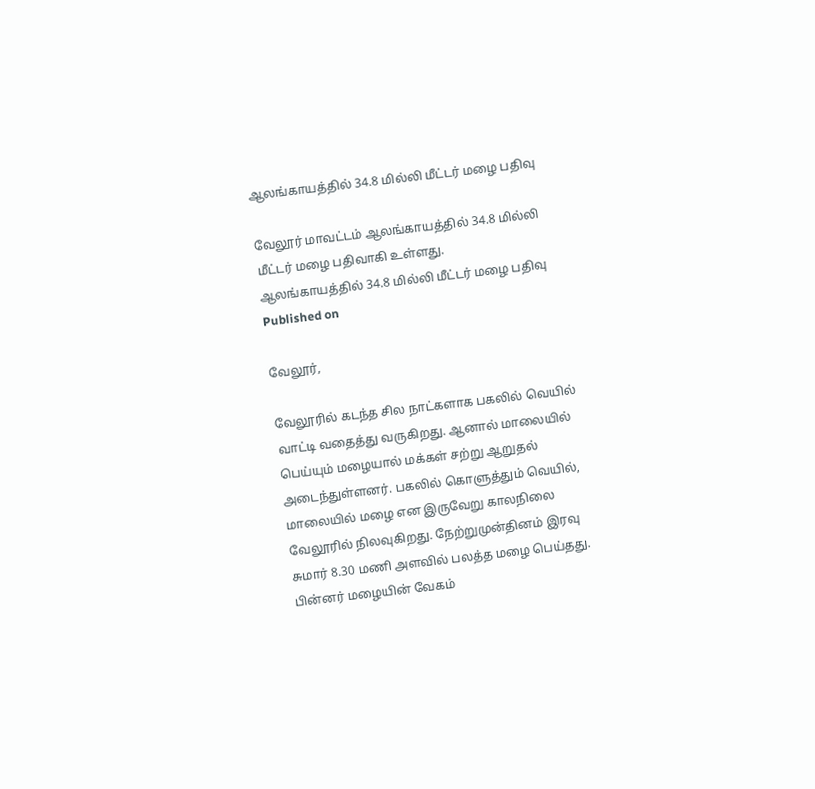ஆலங்காயத்தில் 34.8 மில்லி மீட்டர் மழை பதிவு

வேலூர் மாவட்டம் ஆலங்காயத்தில் 34.8 மில்லி மீட்டர் மழை பதிவாகி உள்ளது.
ஆலங்காயத்தில் 34.8 மில்லி மீட்டர் மழை பதிவு
Published on

வேலூர்,

வேலூரில் கடந்த சில நாட்களாக பகலில் வெயில் வாட்டி வதைத்து வருகிறது. ஆனால் மாலையில் பெய்யும் மழையால் மக்கள் சற்று ஆறுதல் அடைந்துள்ளனர். பகலில் கொளுத்தும் வெயில், மாலையில் மழை என இருவேறு காலநிலை வேலூரில் நிலவுகிறது. நேற்றுமுன்தினம் இரவு சுமார் 8.30 மணி அளவில் பலத்த மழை பெய்தது. பின்னர் மழையின் வேகம்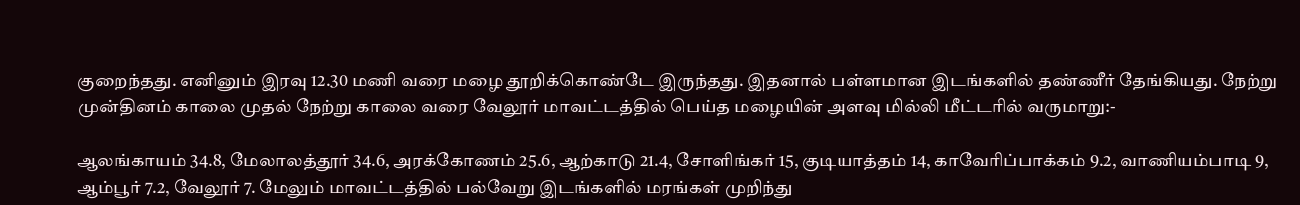குறைந்தது. எனினும் இரவு 12.30 மணி வரை மழை தூறிக்கொண்டே இருந்தது. இதனால் பள்ளமான இடங்களில் தண்ணீர் தேங்கியது. நேற்று முன்தினம் காலை முதல் நேற்று காலை வரை வேலூர் மாவட்டத்தில் பெய்த மழையின் அளவு மில்லி மீட்டரில் வருமாறு:-

ஆலங்காயம் 34.8, மேலாலத்தூர் 34.6, அரக்கோணம் 25.6, ஆற்காடு 21.4, சோளிங்கர் 15, குடியாத்தம் 14, காவேரிப்பாக்கம் 9.2, வாணியம்பாடி 9, ஆம்பூர் 7.2, வேலூர் 7. மேலும் மாவட்டத்தில் பல்வேறு இடங்களில் மரங்கள் முறிந்து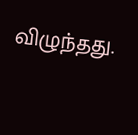விழுந்தது.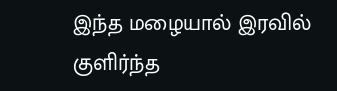இந்த மழையால் இரவில் குளிர்ந்த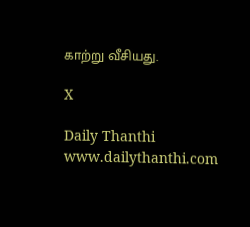காற்று வீசியது.

X

Daily Thanthi
www.dailythanthi.com